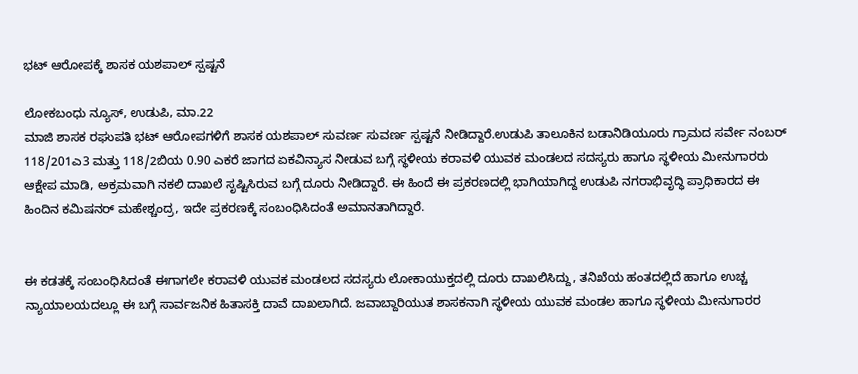ಭಟ್ ಆರೋಪಕ್ಕೆ ಶಾಸಕ ಯಶಪಾಲ್ ಸ್ಪಷ್ಟನೆ

ಲೋಕಬಂಧು‌ ನ್ಯೂಸ್, ಉಡುಪಿ, ಮಾ.22
ಮಾಜಿ ಶಾಸಕ ರಘುಪತಿ ಭಟ್ ಆರೋಪಗಳಿಗೆ ಶಾಸಕ ಯಶಪಾಲ್ ಸುವರ್ಣ ಸುವರ್ಣ ‌ಸ್ಪಷ್ಟನೆ ನೀಡಿದ್ದಾರೆ.ಉಡುಪಿ ತಾಲೂಕಿನ ಬಡಾನಿಡಿಯೂರು ಗ್ರಾಮದ ಸರ್ವೇ ನಂಬರ್ 118/201ಎ3 ಮತ್ತು 118/2ಬಿಯ 0.90 ಎಕರೆ ಜಾಗದ ಏಕವಿನ್ಯಾಸ ನೀಡುವ ಬಗ್ಗೆ ಸ್ಥಳೀಯ ಕರಾವಳಿ ಯುವಕ ಮಂಡಲದ ಸದಸ್ಯರು ಹಾಗೂ ಸ್ಥಳೀಯ ಮೀನುಗಾರರು ಆಕ್ಷೇಪ ಮಾಡಿ, ಅಕ್ರಮವಾಗಿ ನಕಲಿ ದಾಖಲೆ ಸೃಷ್ಟಿಸಿರುವ ಬಗ್ಗೆ ದೂರು ನೀಡಿದ್ದಾರೆ. ಈ ಹಿಂದೆ ಈ ಪ್ರಕರಣದಲ್ಲಿ ಭಾಗಿಯಾಗಿದ್ದ ಉಡುಪಿ ನಗರಾಭಿವೃದ್ಧಿ ಪ್ರಾಧಿಕಾರದ ಈ ಹಿಂದಿನ ಕಮಿಷನ‌ರ್ ಮಹೇಶ್ಚಂದ್ರ, ಇದೇ ಪ್ರಕರಣಕ್ಕೆ ಸಂಬಂಧಿಸಿದಂತೆ ಅಮಾನತಾಗಿದ್ದಾರೆ.


ಈ ಕಡತಕ್ಕೆ ಸಂಬಂಧಿಸಿದಂತೆ ಈಗಾಗಲೇ ಕರಾವಳಿ ಯುವಕ ಮಂಡಲದ ಸದಸ್ಯರು ಲೋಕಾಯುಕ್ತದಲ್ಲಿ ದೂರು ದಾಖಲಿಸಿದ್ದು, ತನಿಖೆಯ ಹಂತದಲ್ಲಿದೆ ಹಾಗೂ ಉಚ್ಚ ನ್ಯಾಯಾಲಯದಲ್ಲೂ ಈ ಬಗ್ಗೆ ಸಾರ್ವಜನಿಕ ಹಿತಾಸಕ್ತಿ ದಾವೆ ದಾಖಲಾಗಿದೆ. ಜವಾಬ್ದಾರಿಯುತ ಶಾಸಕನಾಗಿ ಸ್ಥಳೀಯ ಯುವಕ ಮಂಡಲ ಹಾಗೂ ಸ್ಥಳೀಯ ಮೀನುಗಾರರ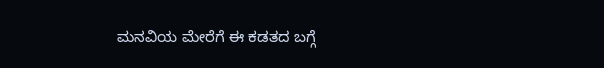ಮನವಿಯ ಮೇರೆಗೆ ಈ ಕಡತದ ಬಗ್ಗೆ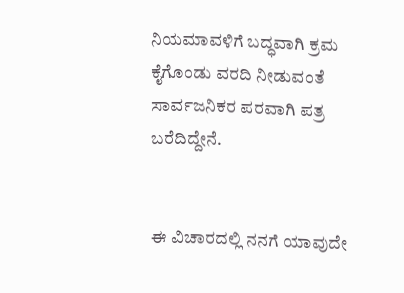ನಿಯಮಾವಳಿಗೆ ಬದ್ಧವಾಗಿ ಕ್ರಮ ಕೈಗೊಂಡು ವರದಿ ನೀಡುವಂತೆ ಸಾರ್ವಜನಿಕರ ಪರವಾಗಿ ಪತ್ರ ಬರೆದಿದ್ದೇನೆ.


ಈ ವಿಚಾರದಲ್ಲಿ ನನಗೆ ಯಾವುದೇ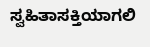ಸ್ವಹಿತಾಸಕ್ತಿಯಾಗಲಿ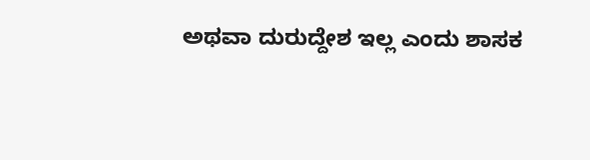ಅಥವಾ ದುರುದ್ದೇಶ ಇಲ್ಲ ಎಂದು ಶಾಸಕ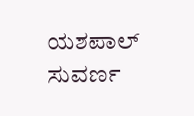ಯಶಪಾಲ್ ಸುವರ್ಣ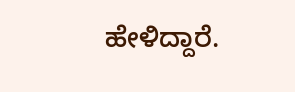ಹೇಳಿದ್ದಾರೆ.